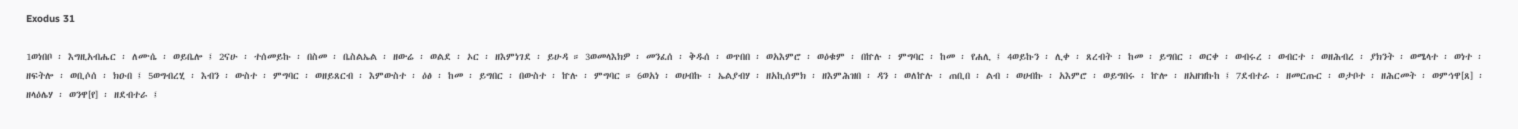Exodus 31

1ወነበቦ ፡ እግዚአብሔር ፡ ለሙሴ ፡ ወይቤሎ ፤ 2ናሁ ፡ ተሰመይኩ ፡ በስመ ፡ ቤስልኤል ፡ ዘውሬ ፡ ወልደ ፡ ኦር ፡ ዘእምነገደ ፡ ይሁዳ ። 3ወመላእክዎ ፡ መንፈሰ ፡ ቅዱሰ ፡ ወጥበበ ፡ ወአእምሮ ፡ ወዕቁም ፡ በኵሉ ፡ ምግባር ፡ ከመ ፡ የሐሊ ፤ 4ወይኩን ፡ ሊቀ ፡ ጸረብት ፡ ከመ ፡ ይግበር ፡ ወርቀ ፡ ወብሩረ ፡ ወብርተ ፡ ወዘሕብረ ፡ ያክንት ፡ ወሜላተ ፡ ወነተ ፡ ዘፍትሎ ፡ ወቢሶሰ ፡ ክዑበ ፤ 5ወግብረሂ ፡ እብን ፡ ውስተ ፡ ምግባር ፡ ወዘይጸርብ ፡ እምውስተ ፡ ዕፅ ፡ ከመ ፡ ይግበር ፡ በውስተ ፡ ኵሉ ፡ ምግባር ። 6ወአነ ፡ ወሀብኩ ፡ ኤልያብሃ ፡ ዘአኪሰምክ ፡ ዘእምሕዝበ ፡ ዳን ፡ ወለኵሉ ፡ ጠቢበ ፡ ልብ ፡ ወሀብኩ ፡ አእምሮ ፡ ወይግበሩ ፡ ኵሎ ፡ ዘአዘዝኩከ ፤ 7ደብተራ ፡ ዘመርጡር ፡ ወታቦተ ፡ ዘሕርመት ፡ ወምኅዋ[ጸ] ፡ ዘላዕሌሃ ፡ ወንዋ[የ] ፡ ዘደብተራ ፤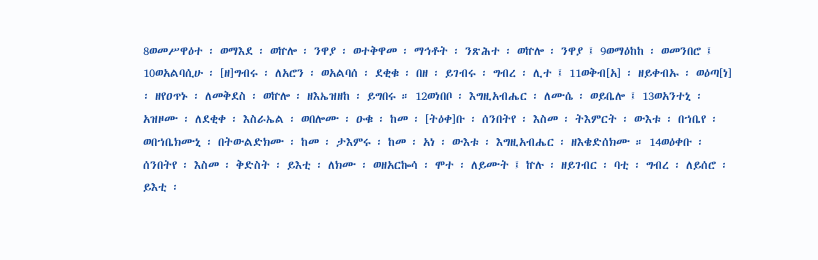8ወመሥዋዕተ ፡ ወማእደ ፡ ወኵሎ ፡ ንዋያ ፡ ወተቅዋመ ፡ ማኅቶት ፡ ንጽሕተ ፡ ወኵሎ ፡ ንዋያ ፤ 9ወማዕከከ ፡ ወመንበሮ ፤ 10ወአልባሲሁ ፡ [ዘ]ግብሩ ፡ ለአሮን ፡ ወአልባሰ ፡ ደቂቁ ፡ በዘ ፡ ይገብሩ ፡ ግብረ ፡ ሊተ ፤ 11ወቅብ[አ] ፡ ዘይቀብኡ ፡ ወዕጣ[ነ] ፡ ዘየዐጥኑ ፡ ለመቅደስ ፡ ወኵሎ ፡ ዘእኤዝዘከ ፡ ይግበሩ ። 12ወነበቦ ፡ እግዚአብሔር ፡ ለሙሴ ፡ ወይቤሎ ፤ 13ወአንተኒ ፡ አዝዞሙ ፡ ለደቂቀ ፡ እስራኤል ፡ ወበሎሙ ፡ ዑቁ ፡ ከመ ፡ [ትዕቀ]ቡ ፡ ሰንበትየ ፡ እስመ ፡ ትእምርት ፡ ውእቱ ፡ በኀቤየ ፡ ወበኀቤክሙኒ ፡ በትውልድክሙ ፡ ከመ ፡ ታእምሩ ፡ ከመ ፡ አነ ፡ ውእቱ ፡ እግዚአብሔር ፡ ዘእቄድሰክሙ ። 14ወዕቀቡ ፡ ሰንበትየ ፡ እስመ ፡ ቅድስት ፡ ይእቲ ፡ ለክሙ ፡ ወዘአርኰሳ ፡ ሞተ ፡ ለይሙት ፤ ኵሉ ፡ ዘይገብር ፡ ባቲ ፡ ግብረ ፡ ለይሰሮ ፡ ይእቲ ፡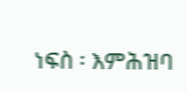ነፍስ ፡ እምሕዝባ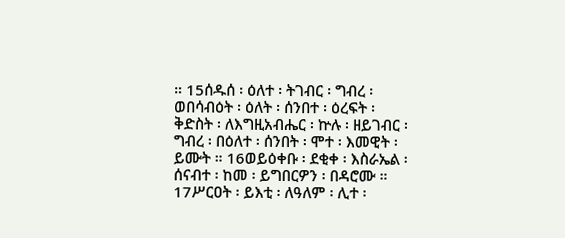። 15ሰዱሰ ፡ ዕለተ ፡ ትገብር ፡ ግብረ ፡ ወበሳብዕት ፡ ዕለት ፡ ሰንበተ ፡ ዕረፍት ፡ ቅድስት ፡ ለእግዚአብሔር ፡ ኵሉ ፡ ዘይገብር ፡ ግብረ ፡ በዕለተ ፡ ሰንበት ፡ ሞተ ፡ እመዊት ፡ ይሙት ። 16ወይዕቀቡ ፡ ደቂቀ ፡ እስራኤል ፡ ሰናብተ ፡ ከመ ፡ ይግበርዎን ፡ በዳሮሙ ። 17ሥርዐት ፡ ይእቲ ፡ ለዓለም ፡ ሊተ ፡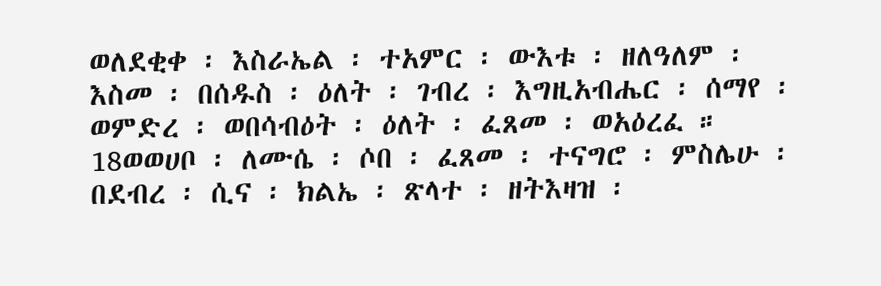ወለደቂቀ ፡ እስራኤል ፡ ተአምር ፡ ውእቱ ፡ ዘለዓለም ፡ እስመ ፡ በሰዱስ ፡ ዕለት ፡ ገብረ ፡ እግዚአብሔር ፡ ሰማየ ፡ ወምድረ ፡ ወበሳብዕት ፡ ዕለት ፡ ፈጸመ ፡ ወአዕረፈ ። 18ወወሀቦ ፡ ለሙሴ ፡ ሶበ ፡ ፈጸመ ፡ ተናግሮ ፡ ምስሌሁ ፡ በደብረ ፡ ሲና ፡ ክልኤ ፡ ጽላተ ፡ ዘትእዛዝ ፡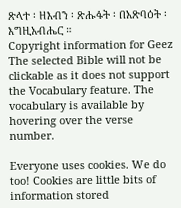ጽላተ ፡ ዘእብን ፡ ጽሑፋት ፡ በአጽባዕት ፡ እግዚአብሔር ።
Copyright information for Geez
The selected Bible will not be clickable as it does not support the Vocabulary feature. The vocabulary is available by hovering over the verse number.

Everyone uses cookies. We do too! Cookies are little bits of information stored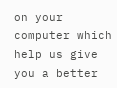on your computer which help us give you a better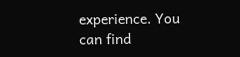experience. You can find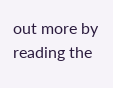out more by reading the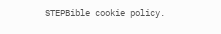STEPBible cookie policy.